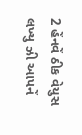2 હેંનવેં ઠીક વેયુસ લખ્યુ ઝી આપનેં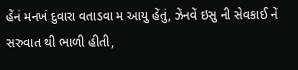હેંનં મનખં દુવારા વતાડવા મ આયુ હેંતું, ઝેંનવેં ઇસુ ની સેવકાઈ નેં સરુવાત થી ભાળી હીતી,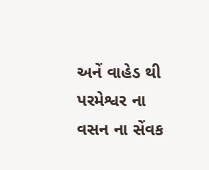અનેં વાહેડ થી પરમેશ્વર ના વસન ના સેંવક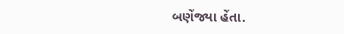બણેંજ્યા હેંતા.